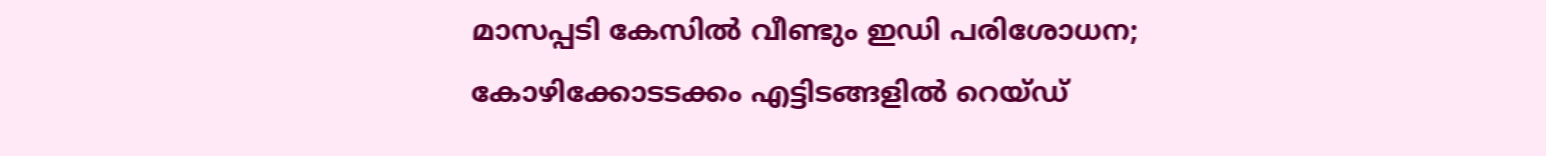മാസപ്പടി കേസിൽ വീണ്ടും ഇഡി പരിശോധന; കോഴിക്കോടടക്കം എട്ടിടങ്ങളിൽ റെയ്‌ഡ്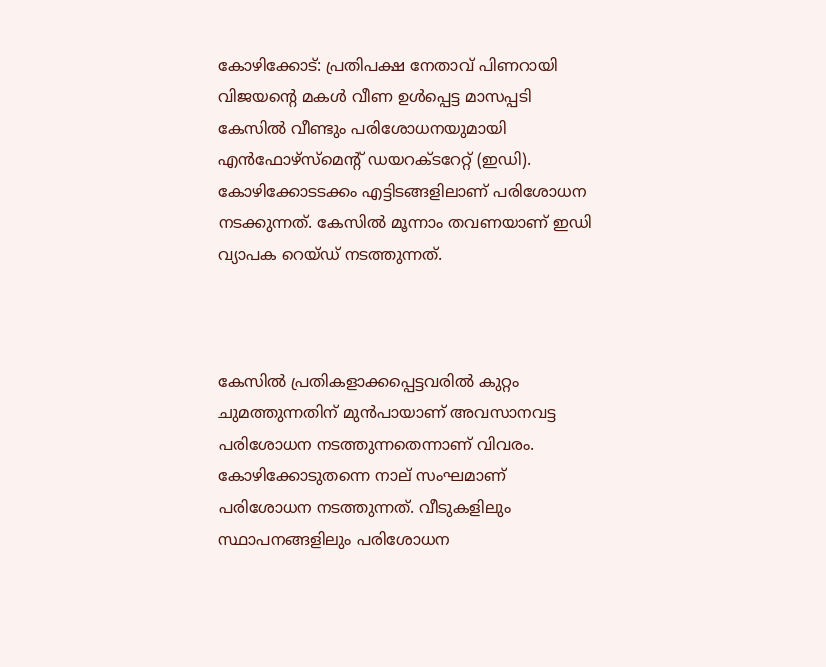കോഴിക്കോട്: പ്രതിപക്ഷ നേതാവ് പിണറായി വിജയന്റെ മകൾ വീണ ഉൾപ്പെട്ട മാസപ്പടി കേസിൽ വീണ്ടും പരിശോധനയുമായി എൻഫോഴ്‌സ്‌മെന്റ് ഡയറക്‌ടറേറ്റ് (ഇഡി). കോഴിക്കോടടക്കം എട്ടിടങ്ങളിലാണ് പരിശോധന നടക്കുന്നത്. കേസിൽ മൂന്നാം തവണയാണ് ഇഡി വ്യാപക റെയ്‌ഡ് നടത്തുന്നത്.



കേസിൽ പ്രതികളാക്കപ്പെട്ടവരിൽ കുറ്റം ചുമത്തുന്നതിന് മുൻപായാണ് അവസാനവട്ട പരിശോധന നടത്തുന്നതെന്നാണ് വിവരം. കോഴിക്കോടുതന്നെ നാല് സംഘമാണ് പരിശോധന നടത്തുന്നത്. വീടുകളിലും സ്ഥാപനങ്ങളിലും പരിശോധന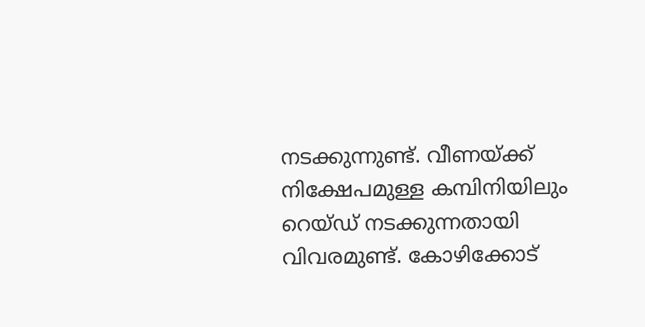നടക്കുന്നുണ്ട്. വീണയ്ക്ക് നിക്ഷേപമുള്ള കമ്പിനിയിലും റെയ്‌ഡ് നടക്കുന്നതായി വിവരമുണ്ട്. കോഴിക്കോട്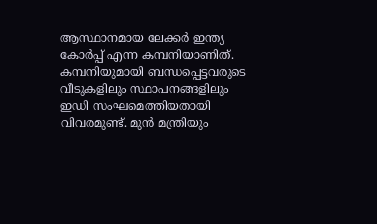ആസ്ഥാനമായ ലേക്കർ ഇന്ത്യ കോർപ്പ് എന്ന കമ്പനിയാണിത്. കമ്പനിയുമായി ബന്ധപ്പെട്ടവരുടെ വീടുകളിലും സ്ഥാപനങ്ങളിലും ഇഡി സംഘമെത്തിയതായി വിവരമുണ്ട്. മുൻ മന്ത്രിയും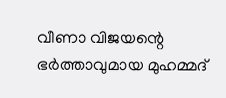വീണാ വിജയന്റെ ഭ‌ർത്താവുമായ മുഹമ്മദ്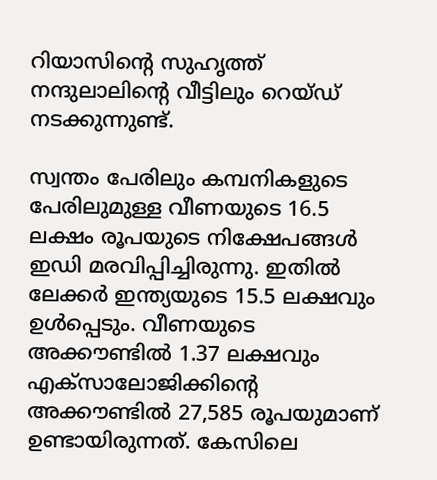റിയാസിന്റെ സുഹൃത്ത് നന്ദുലാലിന്റെ വീട്ടിലും റെയ്‌ഡ് നടക്കുന്നുണ്ട്.

സ്വന്തം പേരിലും കമ്പനികളുടെ പേരിലുമുള്ള വീണയുടെ 16.5 ലക്ഷം രൂപയുടെ നിക്ഷേപങ്ങൾ ഇഡി മരവിപ്പിച്ചിരുന്നു. ഇതിൽ ലേക്കർ ഇന്ത്യയുടെ 15.5 ലക്ഷവും ഉൾപ്പെടും. വീണയുടെ അക്കൗണ്ടിൽ 1.37 ലക്ഷവും എക്‌സാലോജിക്കിന്റെ അക്കൗണ്ടിൽ 27,585 രൂപയുമാണ് ഉണ്ടായിരുന്നത്. കേസിലെ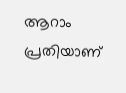ആറാം പ്രതിയാണ്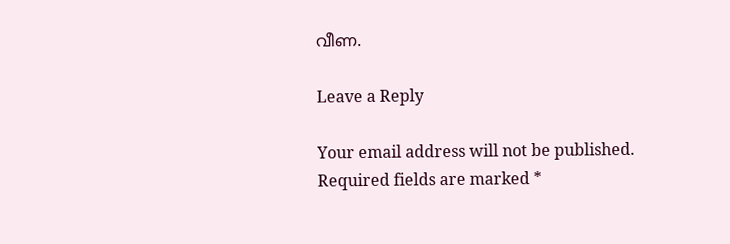വീണ.

Leave a Reply

Your email address will not be published. Required fields are marked *